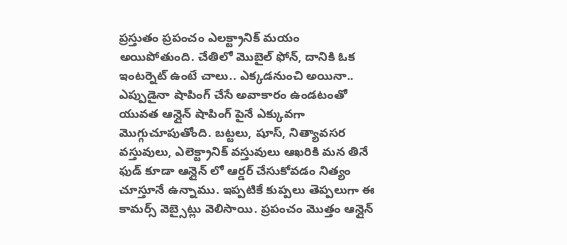ప్రస్తుతం ప్రపంచం ఎలక్ట్రానిక్ మయం అయిపోతుంది. చేతిలో మొబైల్ ఫోన్, దానికి ఓక ఇంటర్నెట్ ఉంటే చాలు.. ఎక్కడనుంచి అయినా.. ఎప్పుడైనా షాపింగ్ చేసే అవాకారం ఉండటంతో యువత ఆన్లైన్ షాపింగ్ పైనే ఎక్కువగా మొగ్గుచూపుతోంది. బట్టలు, షూస్, నిత్యావసర వస్తువులు, ఎలెక్ట్రానిక్ వస్తువులు ఆఖరికి మన తినే ఫుడ్ కూడా ఆన్లైన్ లో ఆర్డర్ చేసుకోవడం నిత్యం చూస్తూనే ఉన్నాము. ఇప్పటికే కుప్పలు తెప్పలుగా ఈ కామర్స్ వెబ్సైట్లు వెలిసాయి. ప్రపంచం మొత్తం ఆన్లైన్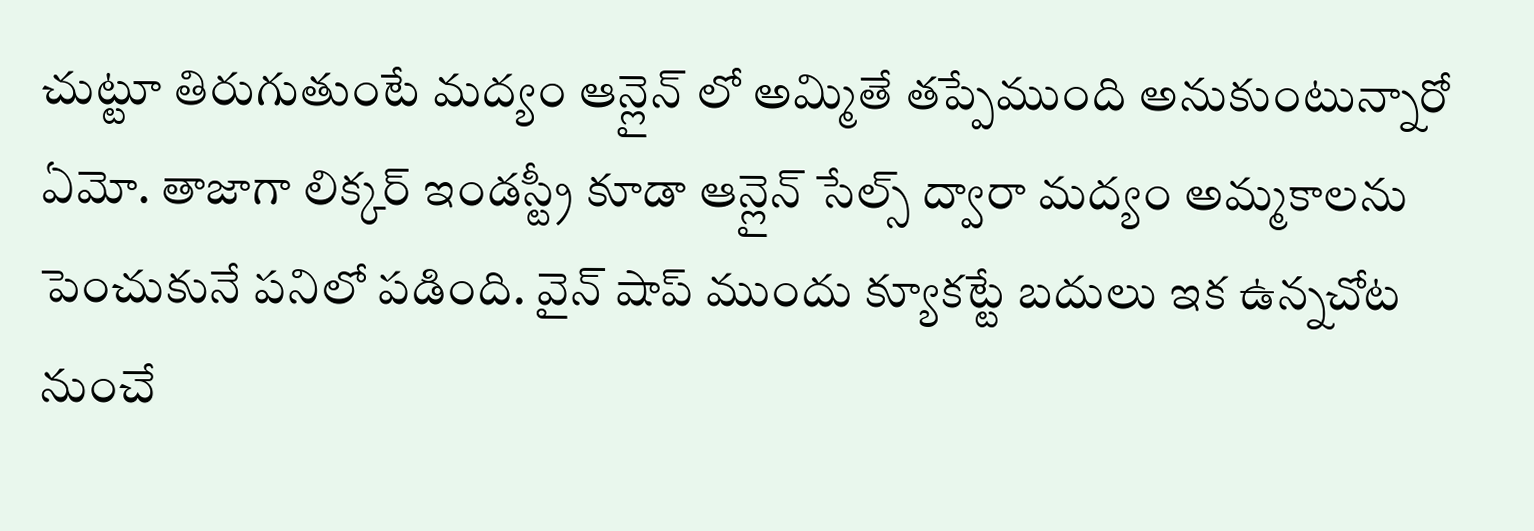చుట్టూ తిరుగుతుంటే మద్యం ఆన్లైన్ లో అమ్మితే తప్పేముంది అనుకుంటున్నారో ఏమో. తాజాగా లిక్కర్ ఇండస్ట్రీ కూడా ఆన్లైన్ సేల్స్ ద్వారా మద్యం అమ్మకాలను పెంచుకునే పనిలో పడింది. వైన్ షాప్ ముందు క్యూకట్టే బదులు ఇక ఉన్నచోట నుంచే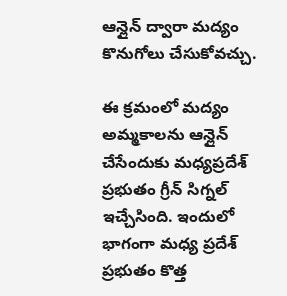ఆన్లైన్ ద్వారా మద్యం కొనుగోలు చేసుకోవచ్చు.

ఈ క్రమంలో మద్యం అమ్మకాలను ఆన్లైన్ చేసేందుకు మధ్యప్రదేశ్ ప్రభుతం గ్రీన్ సిగ్నల్ ఇచ్చేసింది. ఇందులో భాగంగా మధ్య ప్రదేశ్ ప్రభుతం కొత్త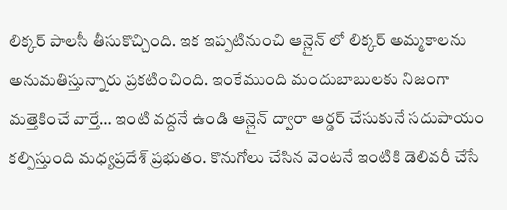లిక్కర్ పాలసీ తీసుకొచ్చింది. ఇక ఇప్పటినుంచి ఆన్లైన్ లో లిక్కర్ అమ్మకాలను అనుమతిస్తున్నారు ప్రకటించింది. ఇంకేముంది మందుబాబులకు నిజంగా మత్తెకించే వార్తే… ఇంటి వద్దనే ఉండి ఆన్లైన్ ద్వారా ఆర్డర్ చేసుకునే సదుపాయం కల్పిస్తుంది మధ్యప్రదేశ్ ప్రభుతం. కొనుగోలు చేసిన వెంటనే ఇంటికి డెలివరీ చేసే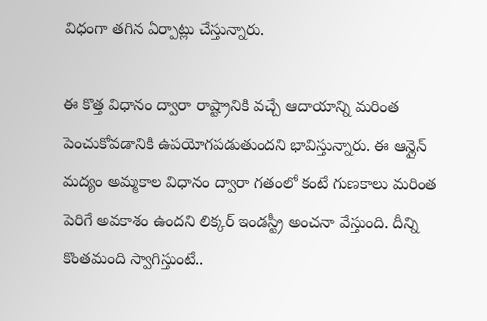విధంగా తగిన ఏర్పాట్లు చేస్తున్నారు.

ఈ కొత్త విధానం ద్వారా రాష్ట్రానికి వచ్చే ఆదాయాన్ని మరింత పెంచుకోవడానికి ఉపయోగపడుతుందని భావిస్తున్నారు. ఈ ఆన్లైన్ మద్యం అమ్మకాల విధానం ద్వారా గతంలో కంటే గుణకాలు మరింత పెరిగే అవకాశం ఉందని లిక్కర్ ఇండస్ట్రీ అంచనా వేస్తుంది. దీన్ని కొంతమంది స్వాగిస్తుంటే..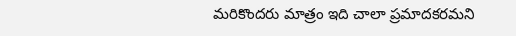మరికొందరు మాత్రం ఇది చాలా ప్రమాదకరమని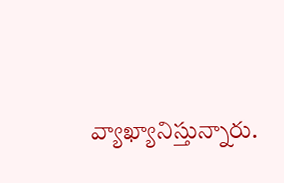వ్యాఖ్యానిస్తున్నారు.